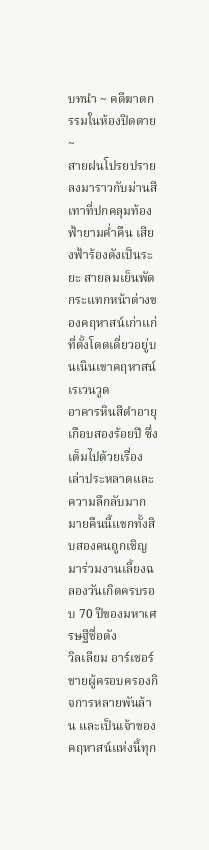บทนำ ~ คดีฆาตกรรมในห้องปิดตาย ~
สายฝนโปรยปรายลงมาราวกับม่านสีเทาที่ปกคลุมท้องฟ้ายามค่ำคืน เสียงฟ้าร้องดังเป็นระยะ สายลมเย็นพัดกระแทกหน้าต่างของคฤหาสน์เก่าแก่ที่ตั้งโดดเดี่ยวอยู่บนเนินเขาคฤหาสน์เรเวนวูด
อาคารหินสีดำอายุเกือบสองร้อยปี ซึ่งเต็มไปด้วยเรื่องเล่าประหลาดและความลึกลับมากมายคืนนี้แขกทั้งสิบสองคนถูกเชิญมาร่วมงานเลี้ยงฉลองวันเกิดครบรอบ 70 ปีของมหาเศรษฐีชื่อดัง
วิลเลียม อาร์เชอร์ชายผู้ครอบครองกิจการหลายพันล้าน และเป็นเจ้าของคฤหาสน์แห่งนี้ทุก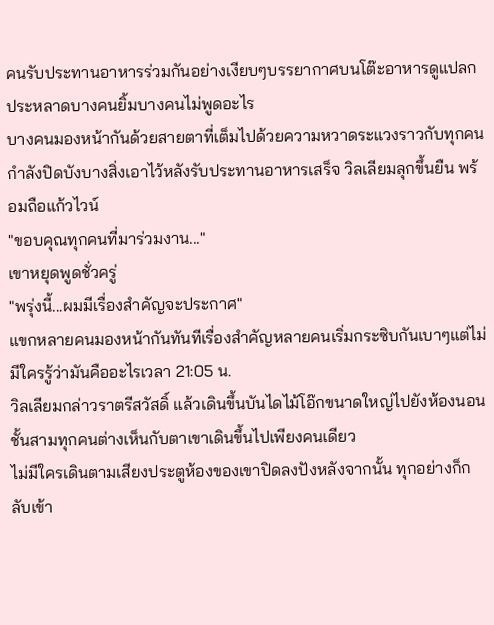คนรับประทานอาหารร่วมกันอย่างเงียบๆบรรยากาศบนโต๊ะอาหารดูแปลกประหลาดบางคนยิ้มบางคนไม่พูดอะไร
บางคนมองหน้ากันด้วยสายตาที่เต็มไปด้วยความหวาดระแวงราวกับทุกคนกำลังปิดบังบางสิ่งเอาไว้หลังรับประทานอาหารเสร็จ วิลเลียมลุกขึ้นยืน พร้อมถือแก้วไวน์
"ขอบคุณทุกคนที่มาร่วมงาน..."
เขาหยุดพูดชั่วครู่
"พรุ่งนี้...ผมมีเรื่องสำคัญจะประกาศ"
แขกหลายคนมองหน้ากันทันทีเรื่องสำคัญหลายคนเริ่มกระซิบกันเบาๆแต่ไม่มีใครรู้ว่ามันคืออะไรเวลา 21:05 น.
วิลเลียมกล่าวราตรีสวัสดิ์ แล้วเดินขึ้นบันไดไม้โอ๊กขนาดใหญ่ไปยังห้องนอนชั้นสามทุกคนต่างเห็นกับตาเขาเดินขึ้นไปเพียงคนเดียว
ไม่มีใครเดินตามเสียงประตูห้องของเขาปิดลงปังหลังจากนั้น ทุกอย่างก็กลับเข้า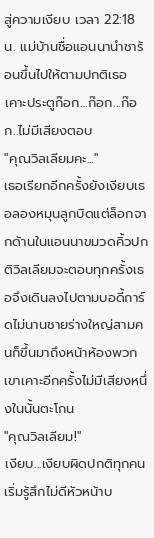สู่ความเงียบ เวลา 22:18 น. แม่บ้านชื่อแอนนานำชาร้อนขึ้นไปให้ตามปกติเธอเคาะประตูก๊อก...ก๊อก...ก๊อก..ไม่มีเสียงตอบ
"คุณวิลเลียมคะ..."
เธอเรียกอีกครั้งยังเงียบเธอลองหมุนลูกบิดแต่ล็อกจากด้านในแอนนาขมวดคิ้วปกติวิลเลียมจะตอบทุกครั้งเธอจึงเดินลงไปตามบอดี้การ์ดไม่นานชายร่างใหญ่สามคนก็ขึ้นมาถึงหน้าห้องพวกเขาเคาะอีกครั้งไม่มีเสียงหนึ่งในนั้นตะโกน
"คุณวิลเลียม!"
เงียบ...เงียบผิดปกติทุกคนเริ่มรู้สึกไม่ดีหัวหน้าบ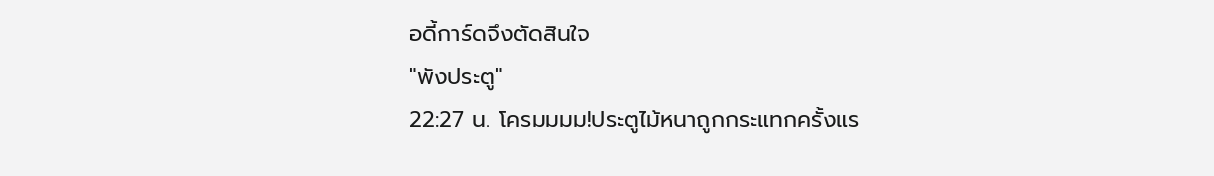อดี้การ์ดจึงตัดสินใจ
"พังประตู"
22:27 น. โครมมมม!ประตูไม้หนาถูกกระแทกครั้งแร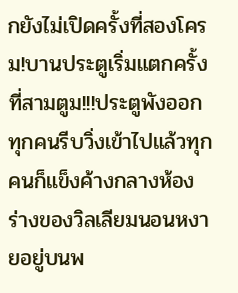กยังไม่เปิดครั้งที่สองโครม!บานประตูเริ่มแตกครั้งที่สามตูม!!!ประตูพังออกทุกคนรีบวิ่งเข้าไปแล้วทุกคนก็แข็งค้างกลางห้อง
ร่างของวิลเลียมนอนหงายอยู่บนพ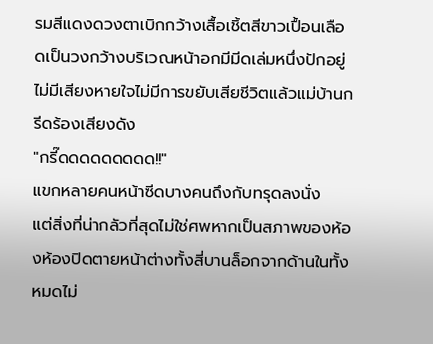รมสีแดงดวงตาเบิกกว้างเสื้อเชิ้ตสีขาวเปื้อนเลือดเป็นวงกว้างบริเวณหน้าอกมีมีดเล่มหนึ่งปักอยู่ไม่มีเสียงหายใจไม่มีการขยับเสียชีวิตแล้วแม่บ้านกรีดร้องเสียงดัง
"กรี๊ดดดดดดดดด!!"
แขกหลายคนหน้าซีดบางคนถึงกับทรุดลงนั่ง
แต่สิ่งที่น่ากลัวที่สุดไม่ใช่ศพหากเป็นสภาพของห้องห้องปิดตายหน้าต่างทั้งสี่บานล็อกจากด้านในทั้งหมดไม่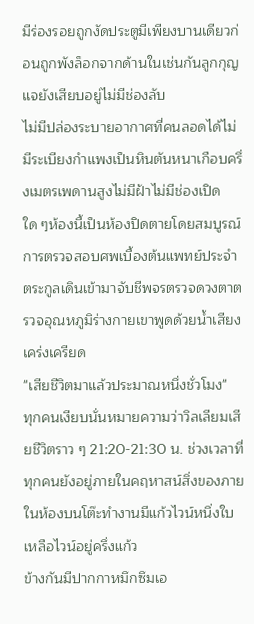มีร่องรอยถูกงัดประตูมีเพียงบานเดียวก่อนถูกพังล็อกจากด้านในเช่นกันลูกกุญแจยังเสียบอยู่ไม่มีช่องลับ
ไม่มีปล่องระบายอากาศที่คนลอดได้ไม่มีระเบียงกำแพงเป็นหินตันหนาเกือบครึ่งเมตรเพดานสูงไม่มีฝ้าไม่มีช่องเปิดใด ๆห้องนี้เป็นห้องปิดตายโดยสมบูรณ์
การตรวจสอบศพเบื้องต้นแพทย์ประจำตระกูลเดินเข้ามาจับชีพจรตรวจดวงตาตรวจอุณหภูมิร่างกายเขาพูดด้วยน้ำเสียงเคร่งเครียด
"เสียชีวิตมาแล้วประมาณหนึ่งชั่วโมง"
ทุกคนเงียบนั่นหมายความว่าวิลเลียมเสียชีวิตราว ๆ 21:20-21:30 น. ช่วงเวลาที่ทุกคนยังอยู่ภายในคฤหาสน์สิ่งของภายในห้องบนโต๊ะทำงานมีแก้วไวน์หนึ่งใบเหลือไวน์อยู่ครึ่งแก้ว
ข้างกันมีปากกาหมึกซึมเอ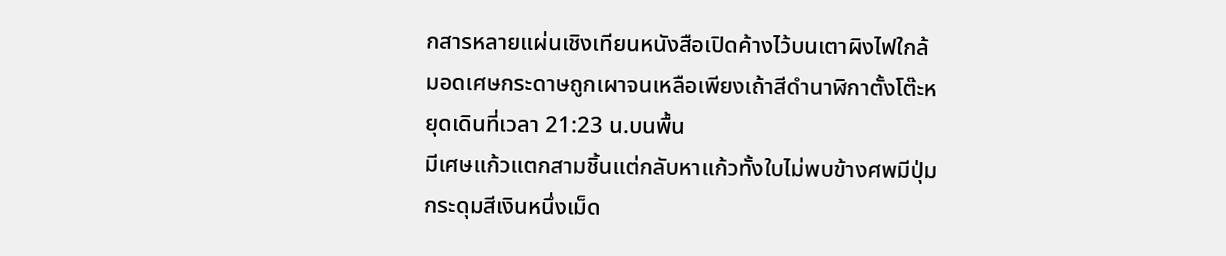กสารหลายแผ่นเชิงเทียนหนังสือเปิดค้างไว้บนเตาผิงไฟใกล้มอดเศษกระดาษถูกเผาจนเหลือเพียงเถ้าสีดำนาฬิกาตั้งโต๊ะหยุดเดินที่เวลา 21:23 น.บนพื้น
มีเศษแก้วแตกสามชิ้นแต่กลับหาแก้วทั้งใบไม่พบข้างศพมีปุ่มกระดุมสีเงินหนึ่งเม็ด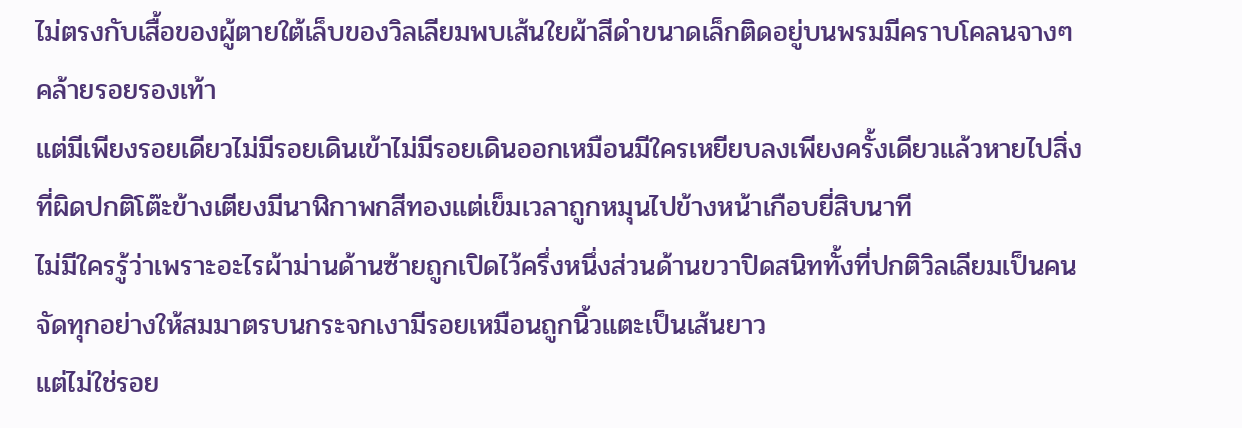ไม่ตรงกับเสื้อของผู้ตายใต้เล็บของวิลเลียมพบเส้นใยผ้าสีดำขนาดเล็กติดอยู่บนพรมมีคราบโคลนจางๆคล้ายรอยรองเท้า
แต่มีเพียงรอยเดียวไม่มีรอยเดินเข้าไม่มีรอยเดินออกเหมือนมีใครเหยียบลงเพียงครั้งเดียวแล้วหายไปสิ่งที่ผิดปกติโต๊ะข้างเตียงมีนาฬิกาพกสีทองแต่เข็มเวลาถูกหมุนไปข้างหน้าเกือบยี่สิบนาที
ไม่มีใครรู้ว่าเพราะอะไรผ้าม่านด้านซ้ายถูกเปิดไว้ครึ่งหนึ่งส่วนด้านขวาปิดสนิททั้งที่ปกติวิลเลียมเป็นคนจัดทุกอย่างให้สมมาตรบนกระจกเงามีรอยเหมือนถูกนิ้วแตะเป็นเส้นยาว
แต่ไม่ใช่รอย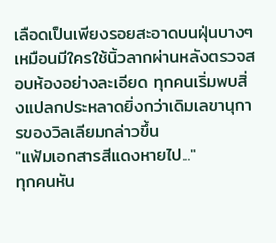เลือดเป็นเพียงรอยสะอาดบนฝุ่นบางๆเหมือนมีใครใช้นิ้วลากผ่านหลังตรวจสอบห้องอย่างละเอียด ทุกคนเริ่มพบสิ่งแปลกประหลาดยิ่งกว่าเดิมเลขานุการของวิลเลียมกล่าวขึ้น
"แฟ้มเอกสารสีแดงหายไป..."
ทุกคนหัน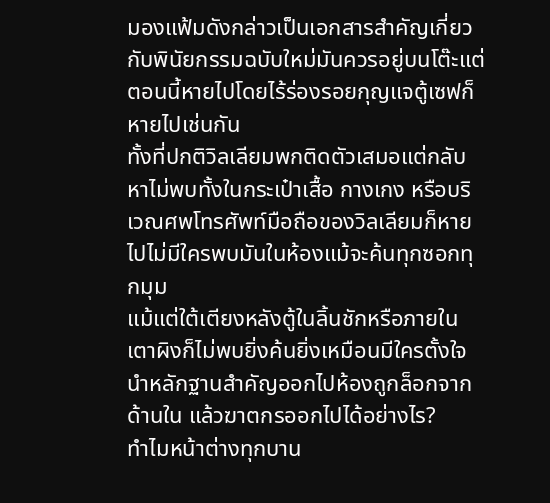มองแฟ้มดังกล่าวเป็นเอกสารสำคัญเกี่ยวกับพินัยกรรมฉบับใหม่มันควรอยู่บนโต๊ะแต่ตอนนี้หายไปโดยไร้ร่องรอยกุญแจตู้เซฟก็หายไปเช่นกัน
ทั้งที่ปกติวิลเลียมพกติดตัวเสมอแต่กลับหาไม่พบทั้งในกระเป๋าเสื้อ กางเกง หรือบริเวณศพโทรศัพท์มือถือของวิลเลียมก็หายไปไม่มีใครพบมันในห้องแม้จะค้นทุกซอกทุกมุม
แม้แต่ใต้เตียงหลังตู้ในลิ้นชักหรือภายในเตาผิงก็ไม่พบยิ่งค้นยิ่งเหมือนมีใครตั้งใจนำหลักฐานสำคัญออกไปห้องถูกล็อกจากด้านใน แล้วฆาตกรออกไปได้อย่างไร?
ทำไมหน้าต่างทุกบาน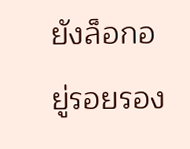ยังล็อกอยู่รอยรอง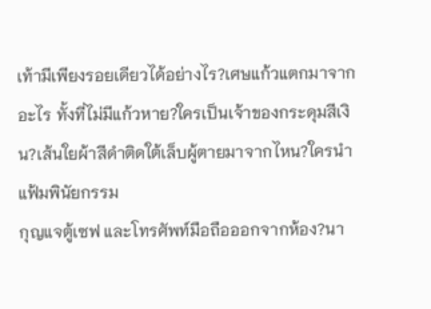เท้ามีเพียงรอยเดียวได้อย่างไร?เศษแก้วแตกมาจากอะไร ทั้งที่ไม่มีแก้วหาย?ใครเป็นเจ้าของกระดุมสีเงิน?เส้นใยผ้าสีดำติดใต้เล็บผู้ตายมาจากไหน?ใครนำแฟ้มพินัยกรรม
กุญแจตู้เซฟ และโทรศัพท์มือถือออกจากห้อง?นา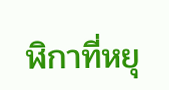ฬิกาที่หยุ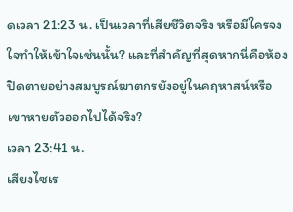ดเวลา 21:23 น. เป็นเวลาที่เสียชีวิตจริง หรือมีใครจงใจทำให้เข้าใจเช่นนั้น? และที่สำคัญที่สุดหากนี่คือห้องปิดตายอย่างสมบูรณ์ฆาตกรยังอยู่ในคฤหาสน์หรือเขาหายตัวออกไปได้จริง?
เวลา 23:41 น.
เสียงไซเร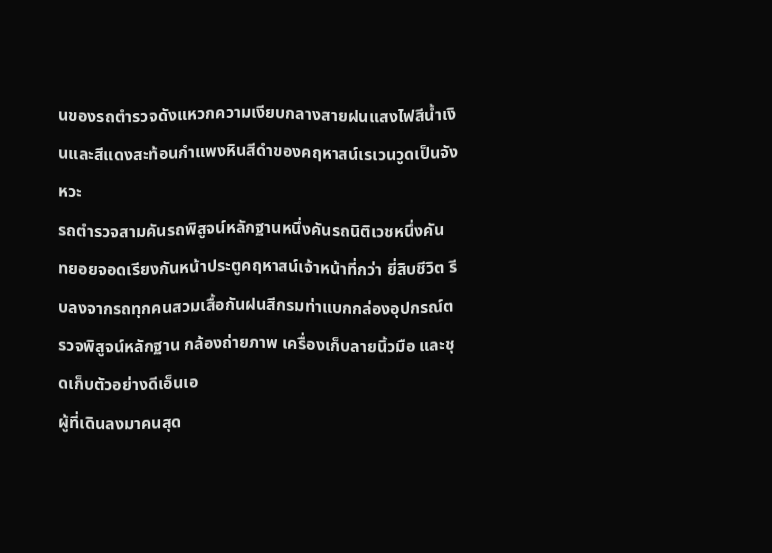นของรถตำรวจดังแหวกความเงียบกลางสายฝนแสงไฟสีน้ำเงินและสีแดงสะท้อนกำแพงหินสีดำของคฤหาสน์เรเวนวูดเป็นจังหวะ
รถตำรวจสามคันรถพิสูจน์หลักฐานหนึ่งคันรถนิติเวชหนึ่งคัน
ทยอยจอดเรียงกันหน้าประตูคฤหาสน์เจ้าหน้าที่กว่า ยี่สิบชีวิต รีบลงจากรถทุกคนสวมเสื้อกันฝนสีกรมท่าแบกกล่องอุปกรณ์ตรวจพิสูจน์หลักฐาน กล้องถ่ายภาพ เครื่องเก็บลายนิ้วมือ และชุดเก็บตัวอย่างดีเอ็นเอ
ผู้ที่เดินลงมาคนสุด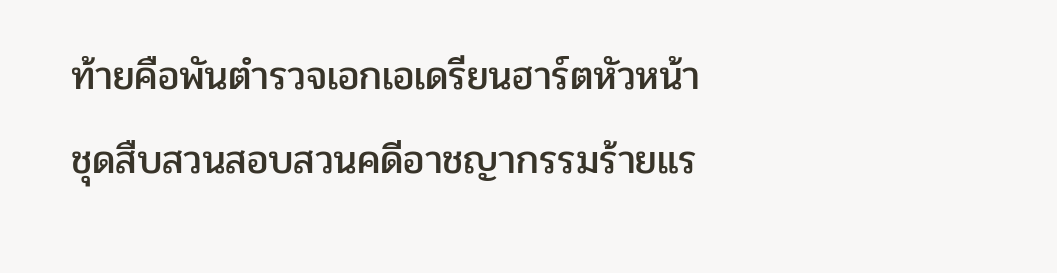ท้ายคือพันตำรวจเอกเอเดรียนฮาร์ตหัวหน้าชุดสืบสวนสอบสวนคดีอาชญากรรมร้ายแร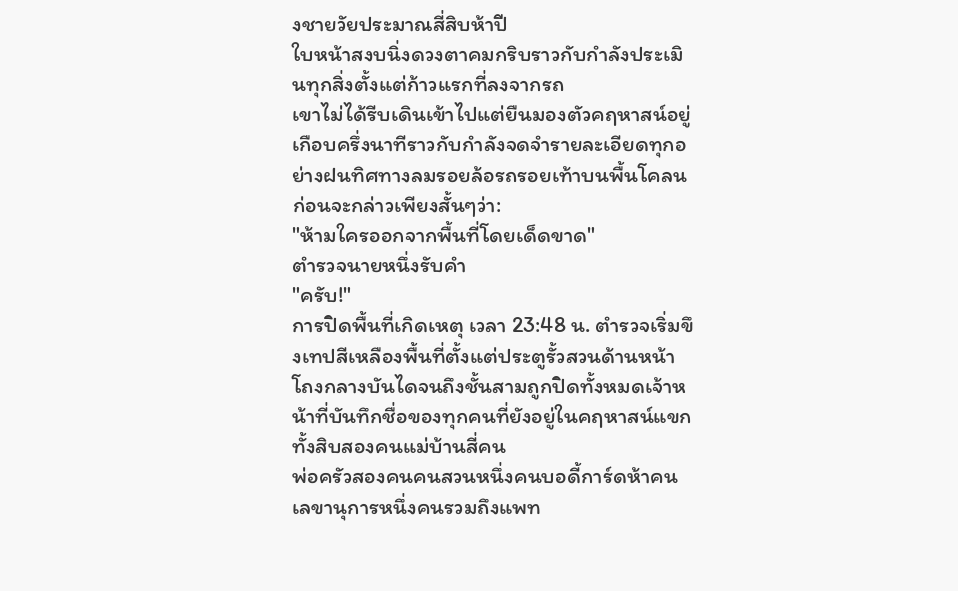งชายวัยประมาณสี่สิบห้าปี
ใบหน้าสงบนิ่งดวงตาคมกริบราวกับกำลังประเมินทุกสิ่งตั้งแต่ก้าวแรกที่ลงจากรถ
เขาไม่ได้รีบเดินเข้าไปแต่ยืนมองตัวคฤหาสน์อยู่เกือบครึ่งนาทีราวกับกำลังจดจำรายละเอียดทุกอย่างฝนทิศทางลมรอยล้อรถรอยเท้าบนพื้นโคลนก่อนจะกล่าวเพียงสั้นๆว่า:
"ห้ามใครออกจากพื้นที่โดยเด็ดขาด"
ตำรวจนายหนึ่งรับคำ
"ครับ!"
การปิดพื้นที่เกิดเหตุ เวลา 23:48 น. ตำรวจเริ่มขึงเทปสีเหลืองพื้นที่ตั้งแต่ประตูรั้วสวนด้านหน้าโถงกลางบันไดจนถึงชั้นสามถูกปิดทั้งหมดเจ้าหน้าที่บันทึกชื่อของทุกคนที่ยังอยู่ในคฤหาสน์แขกทั้งสิบสองคนแม่บ้านสี่คน
พ่อครัวสองคนคนสวนหนึ่งคนบอดี้การ์ดห้าคนเลขานุการหนึ่งคนรวมถึงแพท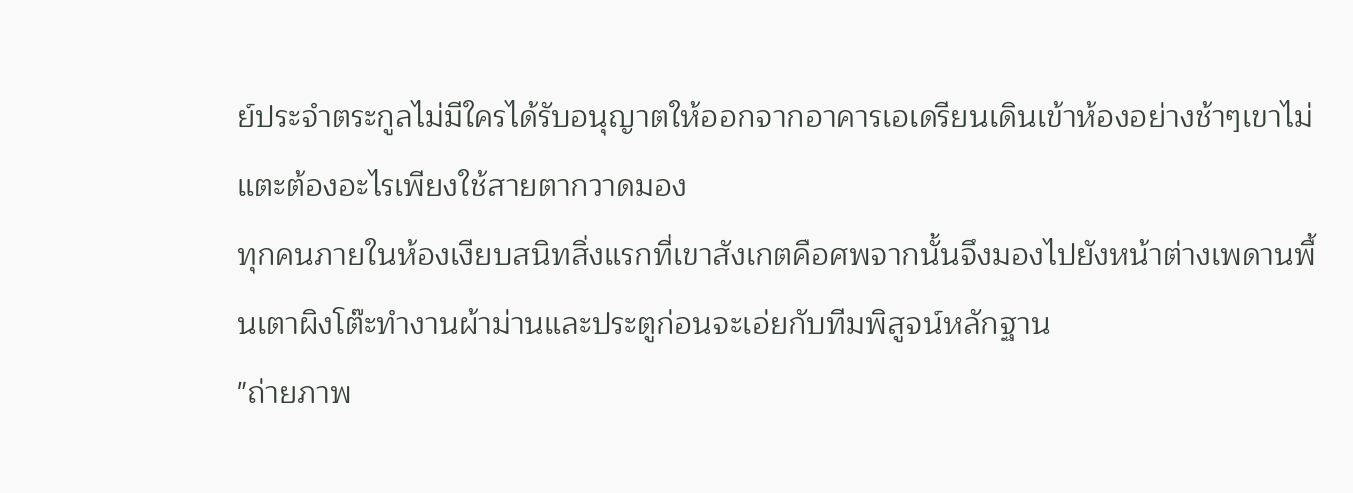ย์ประจำตระกูลไม่มีใครได้รับอนุญาตให้ออกจากอาคารเอเดรียนเดินเข้าห้องอย่างช้าๆเขาไม่แตะต้องอะไรเพียงใช้สายตากวาดมอง
ทุกคนภายในห้องเงียบสนิทสิ่งแรกที่เขาสังเกตคือศพจากนั้นจึงมองไปยังหน้าต่างเพดานพื้นเตาผิงโต๊ะทำงานผ้าม่านและประตูก่อนจะเอ่ยกับทีมพิสูจน์หลักฐาน
"ถ่ายภาพ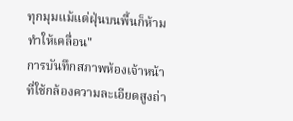ทุกมุมแม้แต่ฝุ่นบนพื้นก็ห้ามทำให้เคลื่อน"
การบันทึกสภาพห้องเจ้าหน้าที่ใช้กล้องความละเอียดสูงถ่า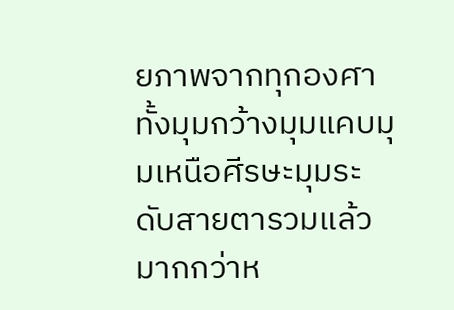ยภาพจากทุกองศาทั้งมุมกว้างมุมแคบมุมเหนือศีรษะมุมระดับสายตารวมแล้วมากกว่าห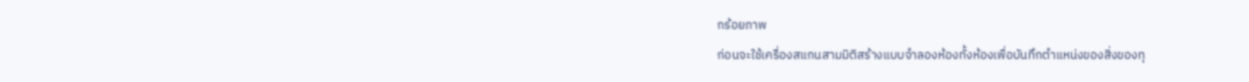กร้อยภาพ
ก่อนจะใช้เครื่องสแกนสามมิติสร้างแบบจำลองห้องทั้งห้องเพื่อบันทึกตำแหน่งของสิ่งของทุ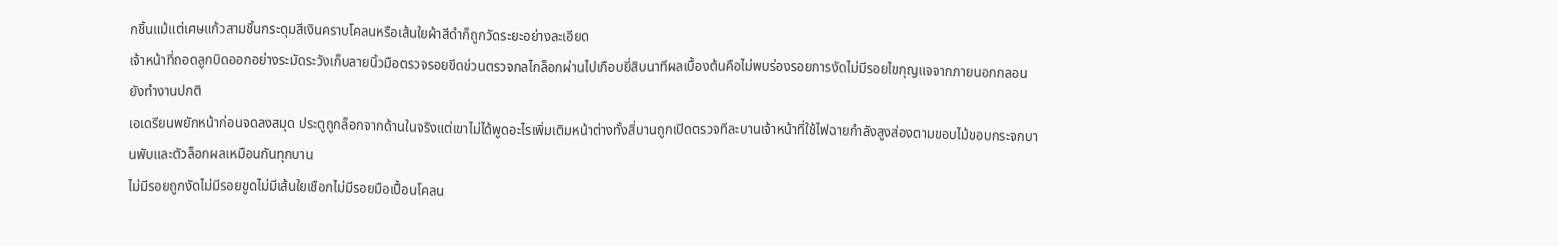กชิ้นแม้แต่เศษแก้วสามชิ้นกระดุมสีเงินคราบโคลนหรือเส้นใยผ้าสีดำก็ถูกวัดระยะอย่างละเอียด
เจ้าหน้าที่ถอดลูกบิดออกอย่างระมัดระวังเก็บลายนิ้วมือตรวจรอยขีดข่วนตรวจกลไกล็อกผ่านไปเกือบยี่สิบนาทีผลเบื้องต้นคือไม่พบร่องรอยการงัดไม่มีรอยไขกุญแจจากภายนอกกลอนยังทำงานปกติ
เอเดรียนพยักหน้าก่อนจดลงสมุด ประตูถูกล็อกจากด้านในจริงแต่เขาไม่ได้พูดอะไรเพิ่มเติมหน้าต่างทั้งสี่บานถูกเปิดตรวจทีละบานเจ้าหน้าที่ใช้ไฟฉายกำลังสูงส่องตามขอบไม้ขอบกระจกบานพับและตัวล็อกผลเหมือนกันทุกบาน
ไม่มีรอยถูกงัดไม่มีรอยขูดไม่มีเส้นใยเชือกไม่มีรอยมือเปื้อนโคลน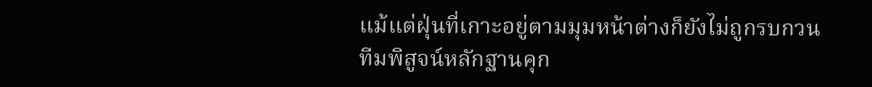แม้แต่ฝุ่นที่เกาะอยู่ตามมุมหน้าต่างก็ยังไม่ถูกรบกวน
ทีมพิสูจน์หลักฐานคุก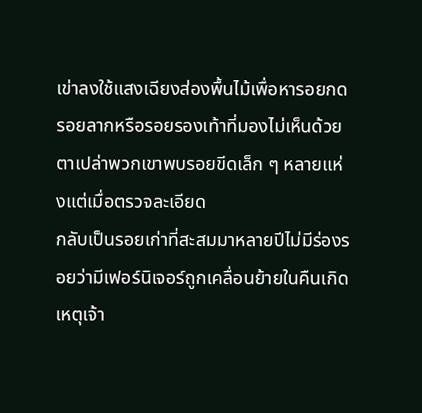เข่าลงใช้แสงเฉียงส่องพื้นไม้เพื่อหารอยกดรอยลากหรือรอยรองเท้าที่มองไม่เห็นด้วยตาเปล่าพวกเขาพบรอยขีดเล็ก ๆ หลายแห่งแต่เมื่อตรวจละเอียด
กลับเป็นรอยเก่าที่สะสมมาหลายปีไม่มีร่องรอยว่ามีเฟอร์นิเจอร์ถูกเคลื่อนย้ายในคืนเกิดเหตุเจ้า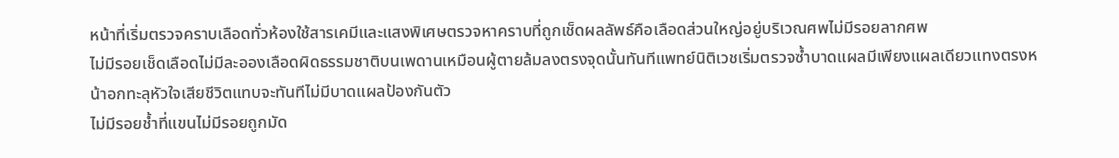หน้าที่เริ่มตรวจคราบเลือดทั่วห้องใช้สารเคมีและแสงพิเศษตรวจหาคราบที่ถูกเช็ดผลลัพธ์คือเลือดส่วนใหญ่อยู่บริเวณศพไม่มีรอยลากศพ
ไม่มีรอยเช็ดเลือดไม่มีละอองเลือดผิดธรรมชาติบนเพดานเหมือนผู้ตายล้มลงตรงจุดนั้นทันทีแพทย์นิติเวชเริ่มตรวจซ้ำบาดแผลมีเพียงแผลเดียวแทงตรงหน้าอกทะลุหัวใจเสียชีวิตแทบจะทันทีไม่มีบาดแผลป้องกันตัว
ไม่มีรอยช้ำที่แขนไม่มีรอยถูกมัด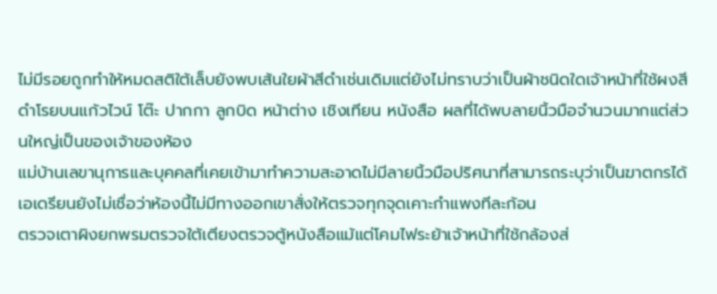ไม่มีรอยถูกทำให้หมดสติใต้เล็บยังพบเส้นใยผ้าสีดำเช่นเดิมแต่ยังไม่ทราบว่าเป็นผ้าชนิดใดเจ้าหน้าที่ใช้ผงสีดำโรยบนแก้วไวน์ โต๊ะ ปากกา ลูกบิด หน้าต่าง เชิงเทียน หนังสือ ผลที่ได้พบลายนิ้วมือจำนวนมากแต่ส่วนใหญ่เป็นของเจ้าของห้อง
แม่บ้านเลขานุการและบุคคลที่เคยเข้ามาทำความสะอาดไม่มีลายนิ้วมือปริศนาที่สามารถระบุว่าเป็นฆาตกรได้เอเดรียนยังไม่เชื่อว่าห้องนี้ไม่มีทางออกเขาสั่งให้ตรวจทุกจุดเคาะกำแพงทีละก้อน
ตรวจเตาผิงยกพรมตรวจใต้เตียงตรวจตู้หนังสือแม้แต่โคมไฟระย้าเจ้าหน้าที่ใช้กล้องส่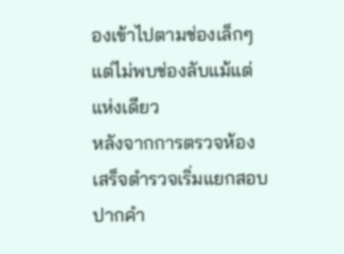องเข้าไปตามช่องเล็กๆแต่ไม่พบช่องลับแม้แต่แห่งเดียว
หลังจากการตรวจห้องเสร็จตำรวจเริ่มแยกสอบปากคำ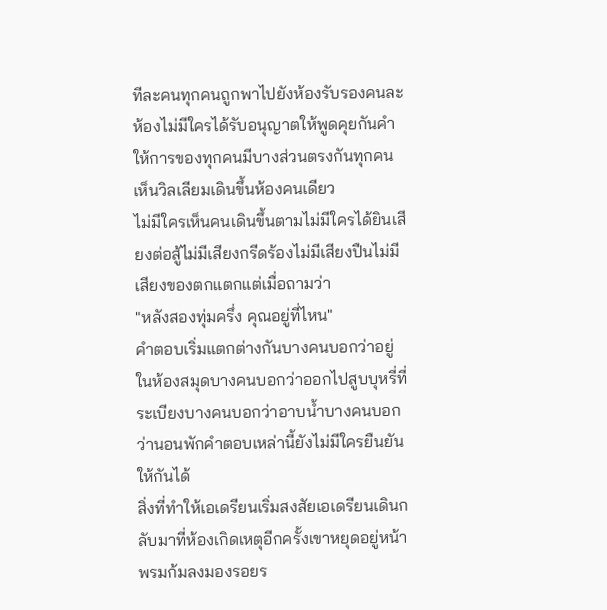ทีละคนทุกคนถูกพาไปยังห้องรับรองคนละห้องไม่มีใครได้รับอนุญาตให้พูดคุยกันคำให้การของทุกคนมีบางส่วนตรงกันทุกคนเห็นวิลเลียมเดินขึ้นห้องคนเดียว
ไม่มีใครเห็นคนเดินขึ้นตามไม่มีใครได้ยินเสียงต่อสู้ไม่มีเสียงกรีดร้องไม่มีเสียงปืนไม่มีเสียงของตกแตกแต่เมื่อถามว่า
"หลังสองทุ่มครึ่ง คุณอยู่ที่ไหน"
คำตอบเริ่มแตกต่างกันบางคนบอกว่าอยู่ในห้องสมุดบางคนบอกว่าออกไปสูบบุหรี่ที่ระเบียงบางคนบอกว่าอาบน้ำบางคนบอกว่านอนพักคำตอบเหล่านี้ยังไม่มีใครยืนยันให้กันได้
สิ่งที่ทำให้เอเดรียนเริ่มสงสัยเอเดรียนเดินกลับมาที่ห้องเกิดเหตุอีกครั้งเขาหยุดอยู่หน้าพรมก้มลงมองรอยร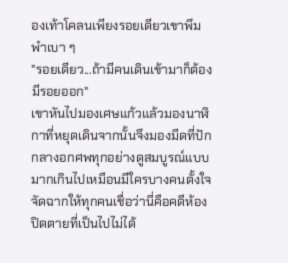องเท้าโคลนเพียงรอยเดียวเขาพึมพำเบา ๆ
"รอยเดียว...ถ้ามีคนเดินเข้ามาก็ต้องมีรอยออก"
เขาหันไปมองเศษแก้วแล้วมองนาฬิกาที่หยุดเดินจากนั้นจึงมองมีดที่ปักกลางอกศพทุกอย่างดูสมบูรณ์แบบมากเกินไปเหมือนมีใครบางคนตั้งใจจัดฉากให้ทุกคนเชื่อว่านี่คือคดีห้องปิดตายที่เป็นไปไม่ได้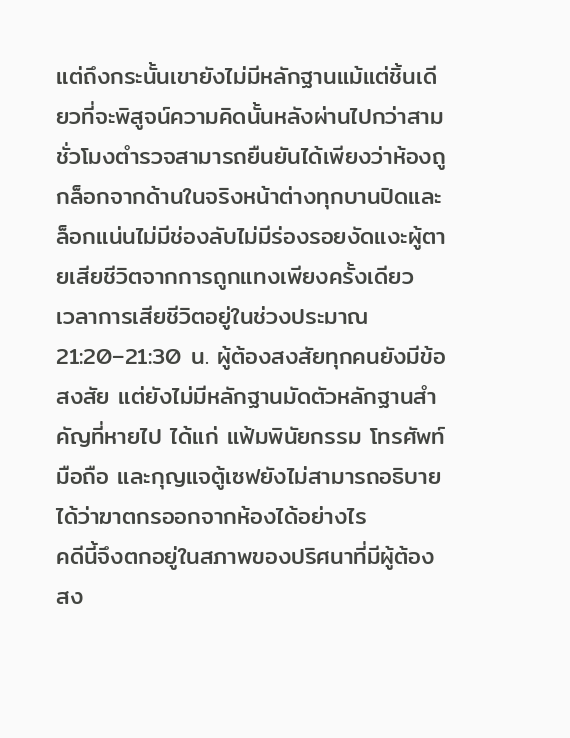แต่ถึงกระนั้นเขายังไม่มีหลักฐานแม้แต่ชิ้นเดียวที่จะพิสูจน์ความคิดนั้นหลังผ่านไปกว่าสามชั่วโมงตำรวจสามารถยืนยันได้เพียงว่าห้องถูกล็อกจากด้านในจริงหน้าต่างทุกบานปิดและล็อกแน่นไม่มีช่องลับไม่มีร่องรอยงัดแงะผู้ตายเสียชีวิตจากการถูกแทงเพียงครั้งเดียว
เวลาการเสียชีวิตอยู่ในช่วงประมาณ 21:20–21:30 น. ผู้ต้องสงสัยทุกคนยังมีข้อสงสัย แต่ยังไม่มีหลักฐานมัดตัวหลักฐานสำคัญที่หายไป ได้แก่ แฟ้มพินัยกรรม โทรศัพท์มือถือ และกุญแจตู้เซฟยังไม่สามารถอธิบายได้ว่าฆาตกรออกจากห้องได้อย่างไร
คดีนี้จึงตกอยู่ในสภาพของปริศนาที่มีผู้ต้องสง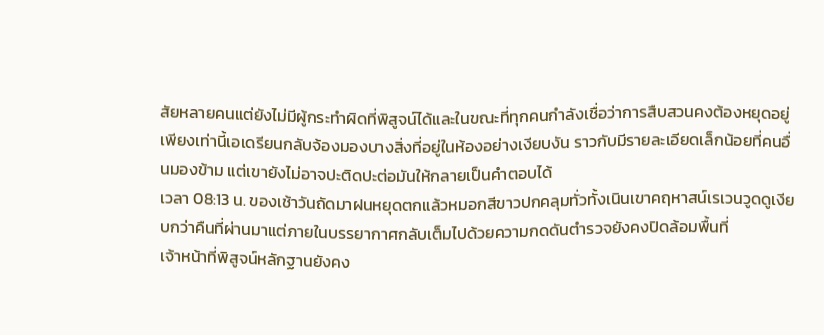สัยหลายคนแต่ยังไม่มีผู้กระทำผิดที่พิสูจน์ได้และในขณะที่ทุกคนกำลังเชื่อว่าการสืบสวนคงต้องหยุดอยู่เพียงเท่านี้เอเดรียนกลับจ้องมองบางสิ่งที่อยู่ในห้องอย่างเงียบงัน ราวกับมีรายละเอียดเล็กน้อยที่คนอื่นมองข้าม แต่เขายังไม่อาจปะติดปะต่อมันให้กลายเป็นคำตอบได้
เวลา 08:13 น. ของเช้าวันถัดมาฝนหยุดตกแล้วหมอกสีขาวปกคลุมทั่วทั้งเนินเขาคฤหาสน์เรเวนวูดดูเงียบกว่าคืนที่ผ่านมาแต่ภายในบรรยากาศกลับเต็มไปด้วยความกดดันตำรวจยังคงปิดล้อมพื้นที่
เจ้าหน้าที่พิสูจน์หลักฐานยังคง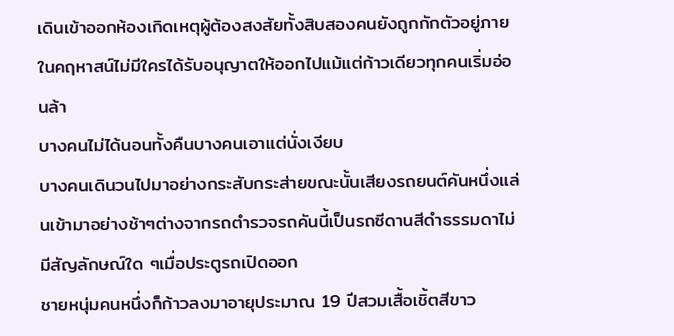เดินเข้าออกห้องเกิดเหตุผู้ต้องสงสัยทั้งสิบสองคนยังถูกกักตัวอยู่ภายในคฤหาสน์ไม่มีใครได้รับอนุญาตให้ออกไปแม้แต่ก้าวเดียวทุกคนเริ่มอ่อนล้า
บางคนไม่ได้นอนทั้งคืนบางคนเอาแต่นั่งเงียบ
บางคนเดินวนไปมาอย่างกระสับกระส่ายขณะนั้นเสียงรถยนต์คันหนึ่งแล่นเข้ามาอย่างช้าๆต่างจากรถตำรวจรถคันนี้เป็นรถซีดานสีดำธรรมดาไม่มีสัญลักษณ์ใด ๆเมื่อประตูรถเปิดออก
ชายหนุ่มคนหนึ่งก็ก้าวลงมาอายุประมาณ 19 ปีสวมเสื้อเชิ้ตสีขาว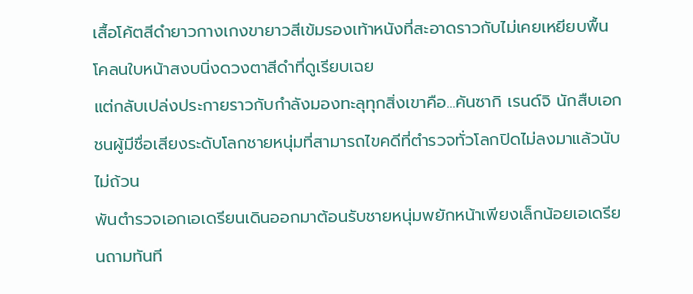เสื้อโค้ตสีดำยาวกางเกงขายาวสีเข้มรองเท้าหนังที่สะอาดราวกับไม่เคยเหยียบพื้นโคลนใบหน้าสงบนิ่งดวงตาสีดำที่ดูเรียบเฉย
แต่กลับเปล่งประกายราวกับกำลังมองทะลุทุกสิ่งเขาคือ...คันซากิ เรนด์จิ นักสืบเอกชนผู้มีชื่อเสียงระดับโลกชายหนุ่มที่สามารถไขคดีที่ตำรวจทั่วโลกปิดไม่ลงมาแล้วนับไม่ถ้วน
พันตำรวจเอกเอเดรียนเดินออกมาต้อนรับชายหนุ่มพยักหน้าเพียงเล็กน้อยเอเดรียนถามทันที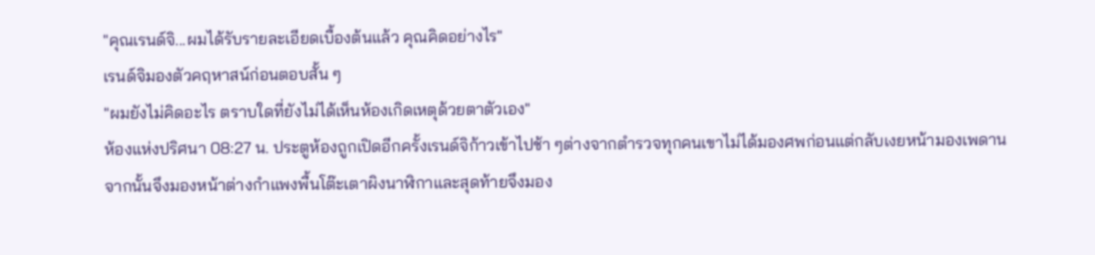"คุณเรนด์จิ...ผมได้รับรายละเอียดเบื้องต้นแล้ว คุณคิดอย่างไร"
เรนด์จิมองตัวคฤหาสน์ก่อนตอบสั้น ๆ
"ผมยังไม่คิดอะไร ตราบใดที่ยังไม่ได้เห็นห้องเกิดเหตุด้วยตาตัวเอง"
ห้องแห่งปริศนา 08:27 น. ประตูห้องถูกเปิดอีกครั้งเรนด์จิก้าวเข้าไปช้า ๆต่างจากตำรวจทุกคนเขาไม่ได้มองศพก่อนแต่กลับเงยหน้ามองเพดานจากนั้นจึงมองหน้าต่างกำแพงพื้นโต๊ะเตาผิงนาฬิกาและสุดท้ายจึงมอง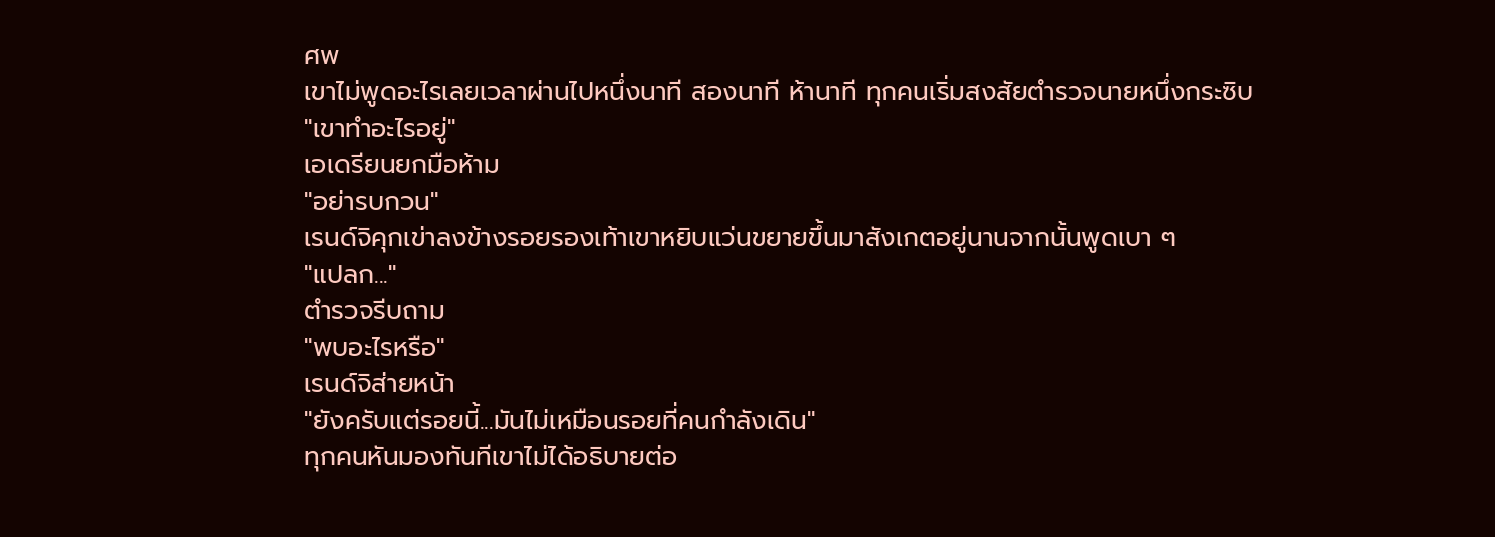ศพ
เขาไม่พูดอะไรเลยเวลาผ่านไปหนึ่งนาที สองนาที ห้านาที ทุกคนเริ่มสงสัยตำรวจนายหนึ่งกระซิบ
"เขาทำอะไรอยู่"
เอเดรียนยกมือห้าม
"อย่ารบกวน"
เรนด์จิคุกเข่าลงข้างรอยรองเท้าเขาหยิบแว่นขยายขึ้นมาสังเกตอยู่นานจากนั้นพูดเบา ๆ
"แปลก..."
ตำรวจรีบถาม
"พบอะไรหรือ"
เรนด์จิส่ายหน้า
"ยังครับแต่รอยนี้...มันไม่เหมือนรอยที่คนกำลังเดิน"
ทุกคนหันมองทันทีเขาไม่ได้อธิบายต่อ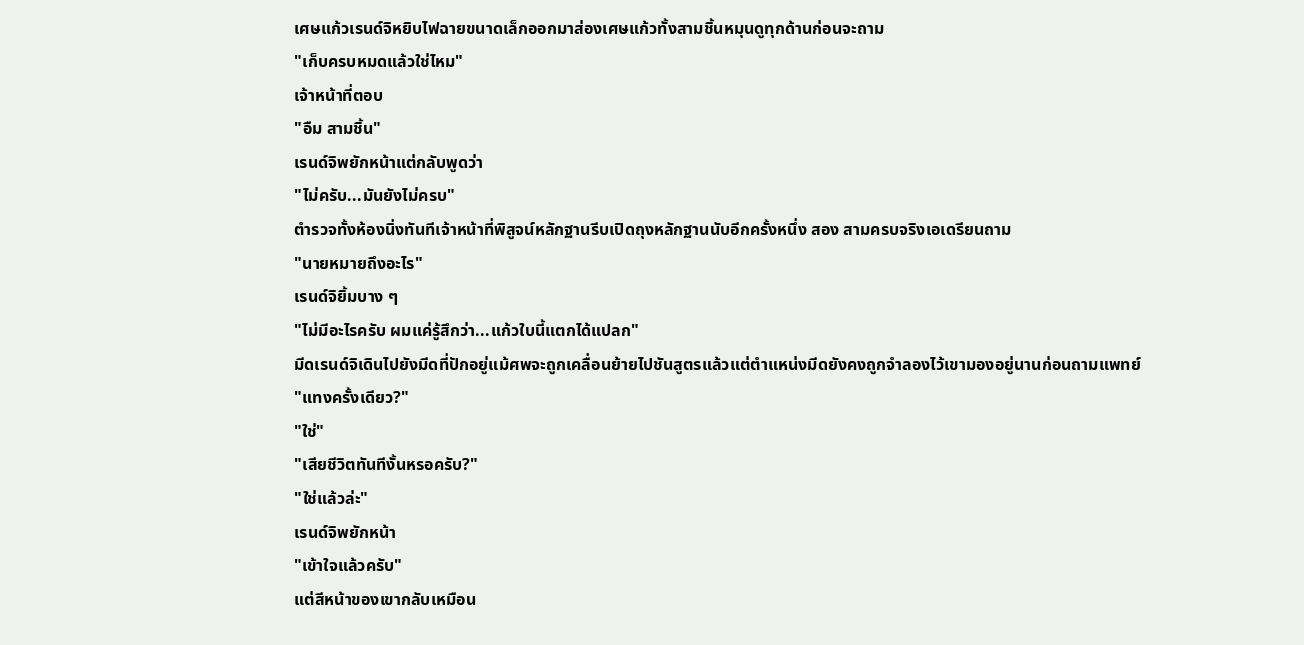เศษแก้วเรนด์จิหยิบไฟฉายขนาดเล็กออกมาส่องเศษแก้วทั้งสามชิ้นหมุนดูทุกด้านก่อนจะถาม
"เก็บครบหมดแล้วใช่ไหม"
เจ้าหน้าที่ตอบ
"อืม สามชิ้น"
เรนด์จิพยักหน้าแต่กลับพูดว่า
"ไม่ครับ...มันยังไม่ครบ"
ตำรวจทั้งห้องนิ่งทันทีเจ้าหน้าที่พิสูจน์หลักฐานรีบเปิดถุงหลักฐานนับอีกครั้งหนึ่ง สอง สามครบจริงเอเดรียนถาม
"นายหมายถึงอะไร"
เรนด์จิยิ้มบาง ๆ
"ไม่มีอะไรครับ ผมแค่รู้สึกว่า...แก้วใบนี้แตกได้แปลก"
มีดเรนด์จิเดินไปยังมีดที่ปักอยู่แม้ศพจะถูกเคลื่อนย้ายไปชันสูตรแล้วแต่ตำแหน่งมีดยังคงถูกจำลองไว้เขามองอยู่นานก่อนถามแพทย์
"แทงครั้งเดียว?"
"ใช่"
"เสียชีวิตทันทีงั้นหรอครับ?"
"ใช่แล้วล่ะ"
เรนด์จิพยักหน้า
"เข้าใจแล้วครับ"
แต่สีหน้าของเขากลับเหมือน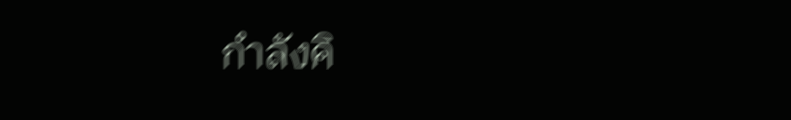กำลังคิ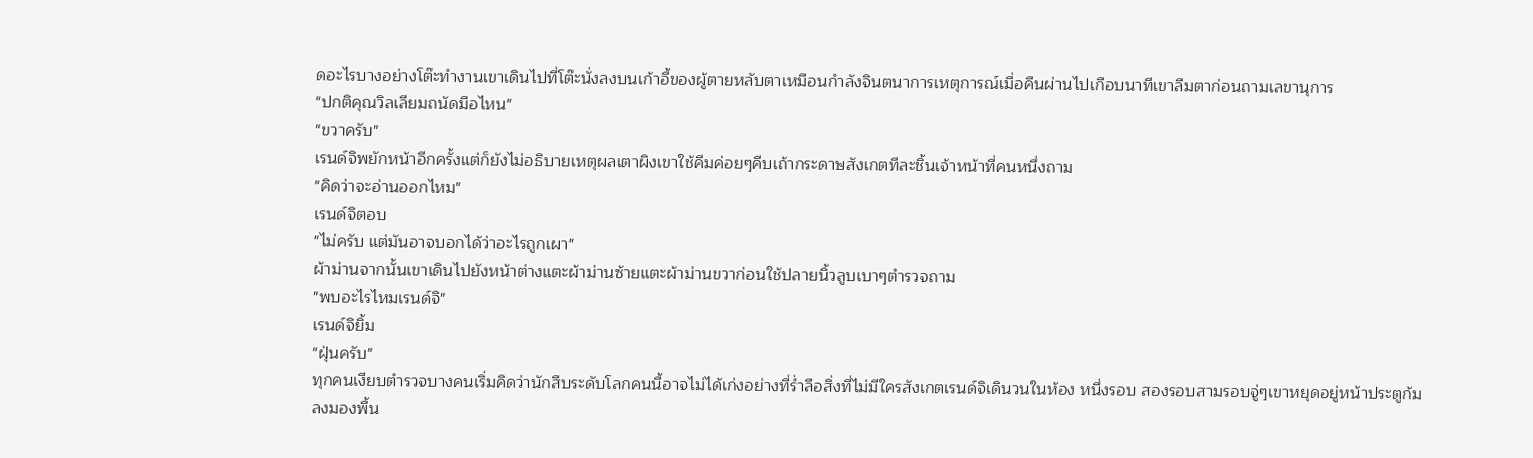ดอะไรบางอย่างโต๊ะทำงานเขาเดินไปที่โต๊ะนั่งลงบนเก้าอี้ของผู้ตายหลับตาเหมือนกำลังจินตนาการเหตุการณ์เมื่อคืนผ่านไปเกือบนาทีเขาลืมตาก่อนถามเลขานุการ
"ปกติคุณวิลเลียมถนัดมือไหน"
"ขวาครับ"
เรนด์จิพยักหน้าอีกครั้งแต่ก็ยังไม่อธิบายเหตุผลเตาผิงเขาใช้คีมค่อยๆคีบเถ้ากระดาษสังเกตทีละชิ้นเจ้าหน้าที่คนหนึ่งถาม
"คิดว่าจะอ่านออกไหม"
เรนด์จิตอบ
"ไม่ครับ แต่มันอาจบอกได้ว่าอะไรถูกเผา"
ผ้าม่านจากนั้นเขาเดินไปยังหน้าต่างแตะผ้าม่านซ้ายแตะผ้าม่านขวาก่อนใช้ปลายนิ้วลูบเบาๆตำรวจถาม
"พบอะไรไหมเรนด์จิ"
เรนด์จิยิ้ม
"ฝุ่นครับ"
ทุกคนเงียบตำรวจบางคนเริ่มคิดว่านักสืบระดับโลกคนนี้อาจไม่ได้เก่งอย่างที่ร่ำลือสิ่งที่ไม่มีใครสังเกตเรนด์จิเดินวนในห้อง หนึ่งรอบ สองรอบสามรอบจู่ๆเขาหยุดอยู่หน้าประตูก้มลงมองพื้น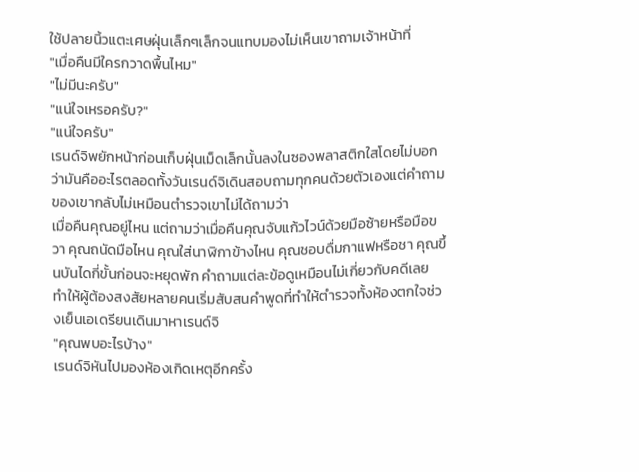ใช้ปลายนิ้วแตะเศษฝุ่นเล็กๆเล็กจนแทบมองไม่เห็นเขาถามเจ้าหน้าที่
"เมื่อคืนมีใครกวาดพื้นไหม"
"ไม่มีนะครับ"
"แน่ใจเหรอครับ?"
"แน่ใจครับ"
เรนด์จิพยักหน้าก่อนเก็บฝุ่นเม็ดเล็กนั้นลงในซองพลาสติกใสโดยไม่บอกว่ามันคืออะไรตลอดทั้งวันเรนด์จิเดินสอบถามทุกคนด้วยตัวเองแต่คำถามของเขากลับไม่เหมือนตำรวจเขาไม่ได้ถามว่า
เมื่อคืนคุณอยู่ไหน แต่ถามว่าเมื่อคืนคุณจับแก้วไวน์ด้วยมือซ้ายหรือมือขวา คุณถนัดมือไหน คุณใส่นาฬิกาข้างไหน คุณชอบดื่มกาแฟหรือชา คุณขึ้นบันไดกี่ขั้นก่อนจะหยุดพัก คำถามแต่ละข้อดูเหมือนไม่เกี่ยวกับคดีเลย
ทำให้ผู้ต้องสงสัยหลายคนเริ่มสับสนคำพูดที่ทำให้ตำรวจทั้งห้องตกใจช่วงเย็นเอเดรียนเดินมาหาเรนด์จิ
"คุณพบอะไรบ้าง"
เรนด์จิหันไปมองห้องเกิดเหตุอีกครั้ง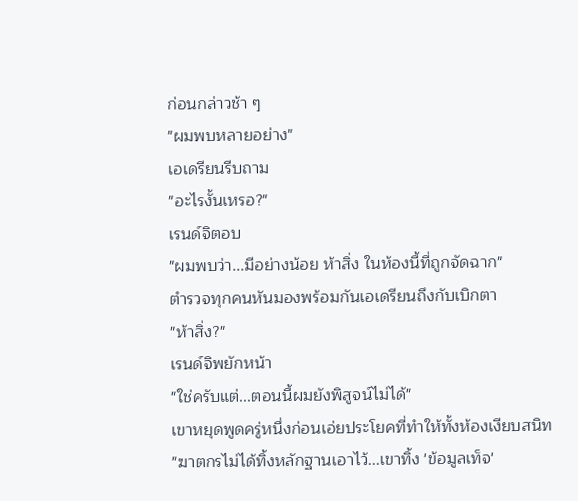ก่อนกล่าวช้า ๆ
"ผมพบหลายอย่าง"
เอเดรียนรีบถาม
"อะไรงั้นเหรอ?"
เรนด์จิตอบ
"ผมพบว่า...มีอย่างน้อย ห้าสิ่ง ในห้องนี้ที่ถูกจัดฉาก"
ตำรวจทุกคนหันมองพร้อมกันเอเดรียนถึงกับเบิกตา
"ห้าสิ่ง?"
เรนด์จิพยักหน้า
"ใช่ครับแต่...ตอนนี้ผมยังพิสูจน์ไม่ได้"
เขาหยุดพูดครู่หนึ่งก่อนเอ่ยประโยคที่ทำให้ทั้งห้องเงียบสนิท
"ฆาตกรไม่ได้ทิ้งหลักฐานเอาไว้...เขาทิ้ง 'ข้อมูลเท็จ'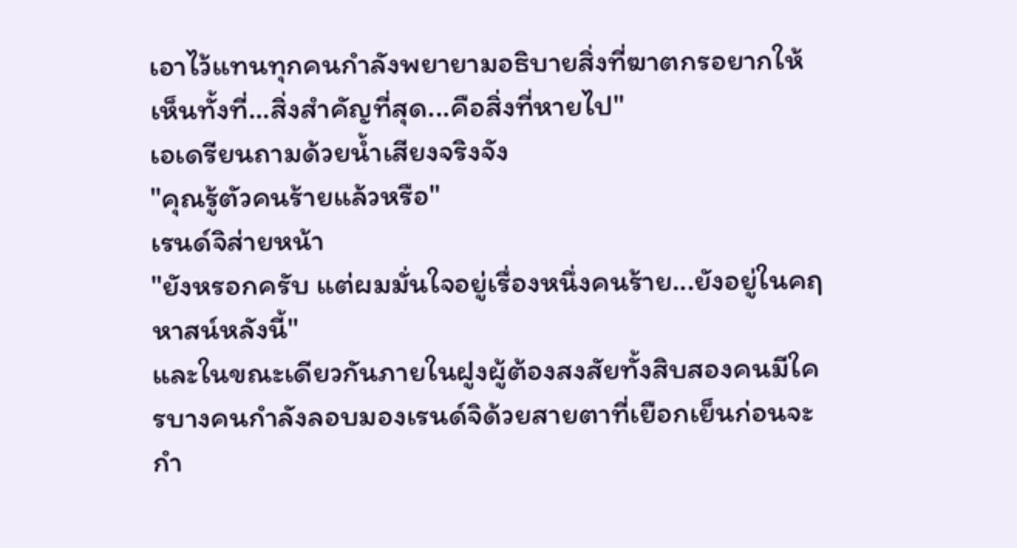เอาไว้แทนทุกคนกำลังพยายามอธิบายสิ่งที่ฆาตกรอยากให้เห็นทั้งที่...สิ่งสำคัญที่สุด...คือสิ่งที่หายไป"
เอเดรียนถามด้วยน้ำเสียงจริงจัง
"คุณรู้ตัวคนร้ายแล้วหรือ"
เรนด์จิส่ายหน้า
"ยังหรอกครับ แต่ผมมั่นใจอยู่เรื่องหนึ่งคนร้าย...ยังอยู่ในคฤหาสน์หลังนี้"
และในขณะเดียวกันภายในฝูงผู้ต้องสงสัยทั้งสิบสองคนมีใครบางคนกำลังลอบมองเรนด์จิด้วยสายตาที่เยือกเย็นก่อนจะกำ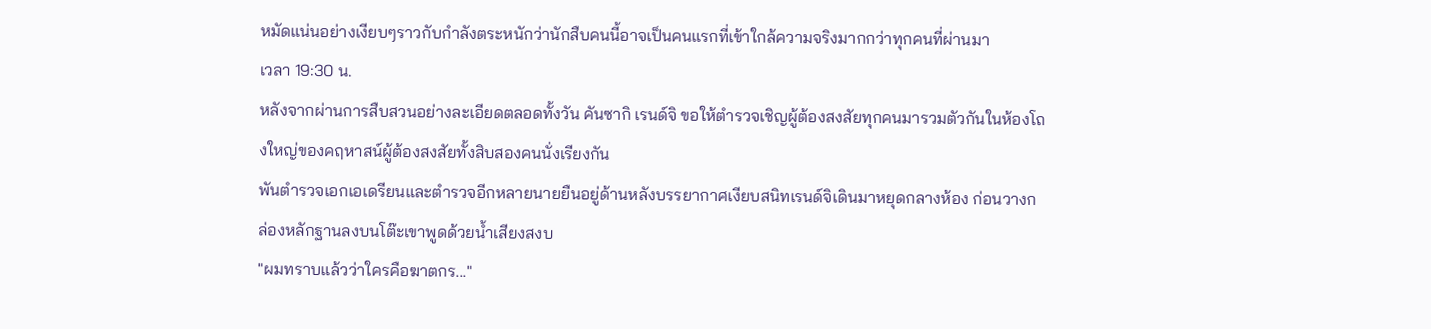หมัดแน่นอย่างเงียบๆราวกับกำลังตระหนักว่านักสืบคนนี้อาจเป็นคนแรกที่เข้าใกล้ความจริงมากกว่าทุกคนที่ผ่านมา
เวลา 19:30 น.
หลังจากผ่านการสืบสวนอย่างละเอียดตลอดทั้งวัน คันซากิ เรนด์จิ ขอให้ตำรวจเชิญผู้ต้องสงสัยทุกคนมารวมตัวกันในห้องโถงใหญ่ของคฤหาสน์ผู้ต้องสงสัยทั้งสิบสองคนนั่งเรียงกัน
พันตำรวจเอกเอเดรียนและตำรวจอีกหลายนายยืนอยู่ด้านหลังบรรยากาศเงียบสนิทเรนด์จิเดินมาหยุดกลางห้อง ก่อนวางกล่องหลักฐานลงบนโต๊ะเขาพูดด้วยน้ำเสียงสงบ
"ผมทราบแล้วว่าใครคือฆาตกร..."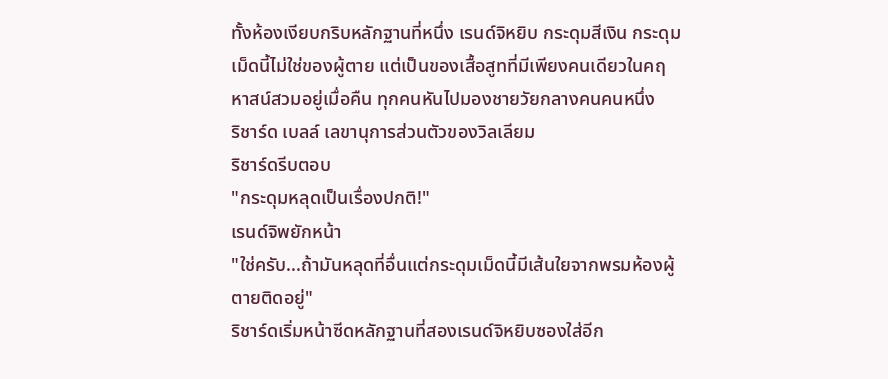ทั้งห้องเงียบกริบหลักฐานที่หนึ่ง เรนด์จิหยิบ กระดุมสีเงิน กระดุมเม็ดนี้ไม่ใช่ของผู้ตาย แต่เป็นของเสื้อสูทที่มีเพียงคนเดียวในคฤหาสน์สวมอยู่เมื่อคืน ทุกคนหันไปมองชายวัยกลางคนคนหนึ่ง
ริชาร์ด เบลล์ เลขานุการส่วนตัวของวิลเลียม
ริชาร์ดรีบตอบ
"กระดุมหลุดเป็นเรื่องปกติ!"
เรนด์จิพยักหน้า
"ใช่ครับ...ถ้ามันหลุดที่อื่นแต่กระดุมเม็ดนี้มีเส้นใยจากพรมห้องผู้ตายติดอยู่"
ริชาร์ดเริ่มหน้าซีดหลักฐานที่สองเรนด์จิหยิบซองใส่อีก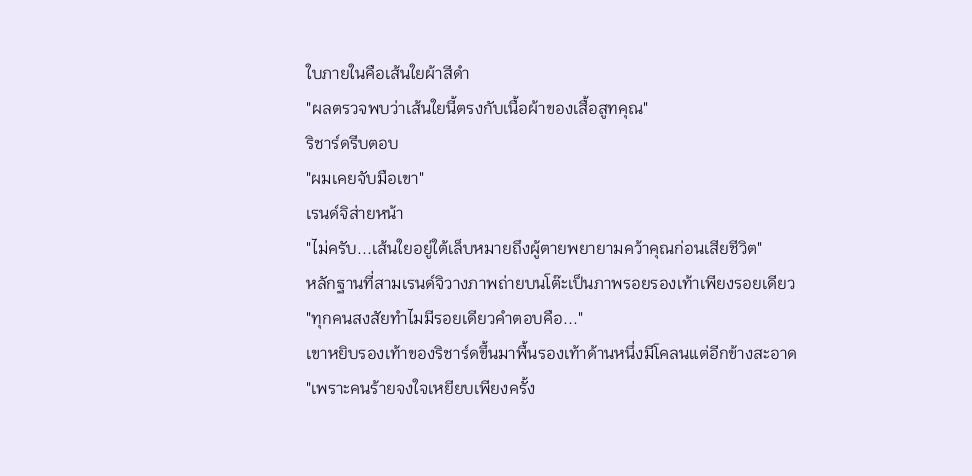ใบภายในคือเส้นใยผ้าสีดำ
"ผลตรวจพบว่าเส้นใยนี้ตรงกับเนื้อผ้าของเสื้อสูทคุณ"
ริชาร์ดรีบตอบ
"ผมเคยจับมือเขา"
เรนด์จิส่ายหน้า
"ไม่ครับ...เส้นใยอยู่ใต้เล็บหมายถึงผู้ตายพยายามคว้าคุณก่อนเสียชีวิต"
หลักฐานที่สามเรนด์จิวางภาพถ่ายบนโต๊ะเป็นภาพรอยรองเท้าเพียงรอยเดียว
"ทุกคนสงสัยทำไมมีรอยเดียวคำตอบคือ..."
เขาหยิบรองเท้าของริชาร์ดขึ้นมาพื้นรองเท้าด้านหนึ่งมีโคลนแต่อีกข้างสะอาด
"เพราะคนร้ายจงใจเหยียบเพียงครั้ง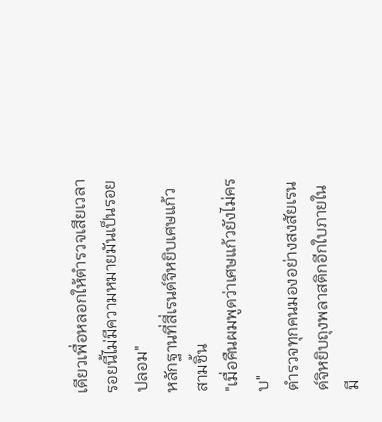เดียวเพื่อหลอกให้ตำรวจเสียเวลารอยนี้ไม่มีความหมายมันเป็นรอยปลอม"
หลักฐานที่สี่เรนด์จิหยิบเศษแก้วสามชิ้น
"เมื่อคืนผมพูดว่าเศษแก้วยังไม่ครบ"
ตำรวจทุกคนมองอย่างสงสัยเรนด์จิหยิบถุงพลาสติกอีกใบภายในมี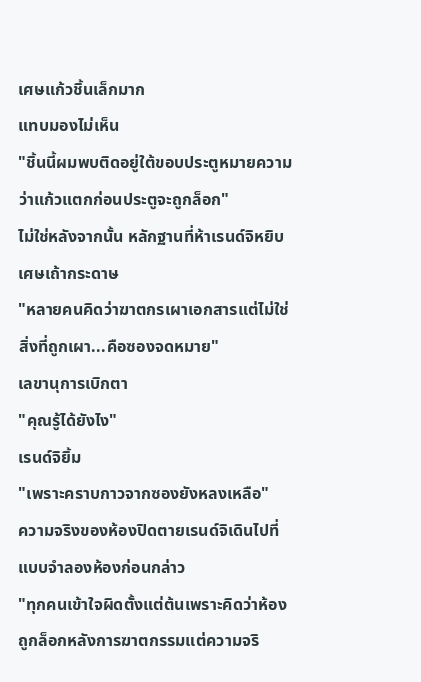เศษแก้วชิ้นเล็กมาก
แทบมองไม่เห็น
"ชิ้นนี้ผมพบติดอยู่ใต้ขอบประตูหมายความว่าแก้วแตกก่อนประตูจะถูกล็อก"
ไม่ใช่หลังจากนั้น หลักฐานที่ห้าเรนด์จิหยิบเศษเถ้ากระดาษ
"หลายคนคิดว่าฆาตกรเผาเอกสารแต่ไม่ใช่สิ่งที่ถูกเผา...คือซองจดหมาย"
เลขานุการเบิกตา
"คุณรู้ได้ยังไง"
เรนด์จิยิ้ม
"เพราะคราบกาวจากซองยังหลงเหลือ"
ความจริงของห้องปิดตายเรนด์จิเดินไปที่แบบจำลองห้องก่อนกล่าว
"ทุกคนเข้าใจผิดตั้งแต่ต้นเพราะคิดว่าห้องถูกล็อกหลังการฆาตกรรมแต่ความจริ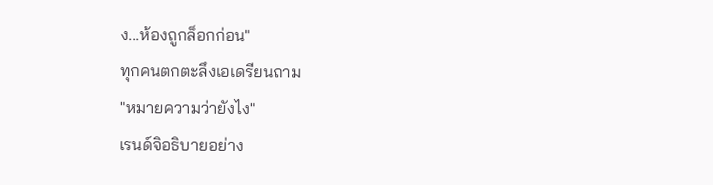ง...ห้องถูกล็อกก่อน"
ทุกคนตกตะลึงเอเดรียนถาม
"หมายความว่ายังไง"
เรนด์จิอธิบายอย่าง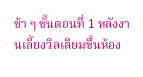ช้า ๆ ขั้นตอนที่ 1 หลังงานเลี้ยงวิลเลียมขึ้นห้อง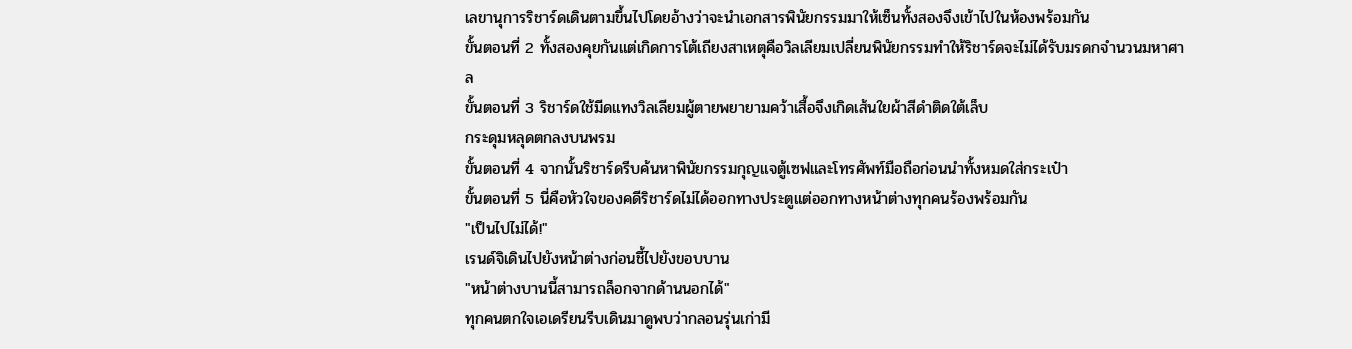เลขานุการริชาร์ดเดินตามขึ้นไปโดยอ้างว่าจะนำเอกสารพินัยกรรมมาให้เซ็นทั้งสองจึงเข้าไปในห้องพร้อมกัน
ขั้นตอนที่ 2 ทั้งสองคุยกันแต่เกิดการโต้เถียงสาเหตุคือวิลเลียมเปลี่ยนพินัยกรรมทำให้ริชาร์ดจะไม่ได้รับมรดกจำนวนมหาศาล
ขั้นตอนที่ 3 ริชาร์ดใช้มีดแทงวิลเลียมผู้ตายพยายามคว้าเสื้อจึงเกิดเส้นใยผ้าสีดำติดใต้เล็บ
กระดุมหลุดตกลงบนพรม
ขั้นตอนที่ 4 จากนั้นริชาร์ดรีบค้นหาพินัยกรรมกุญแจตู้เซฟและโทรศัพท์มือถือก่อนนำทั้งหมดใส่กระเป๋า
ขั้นตอนที่ 5 นี่คือหัวใจของคดีริชาร์ดไม่ได้ออกทางประตูแต่ออกทางหน้าต่างทุกคนร้องพร้อมกัน
"เป็นไปไม่ได้!"
เรนด์จิเดินไปยังหน้าต่างก่อนชี้ไปยังขอบบาน
"หน้าต่างบานนี้สามารถล็อกจากด้านนอกได้"
ทุกคนตกใจเอเดรียนรีบเดินมาดูพบว่ากลอนรุ่นเก่ามี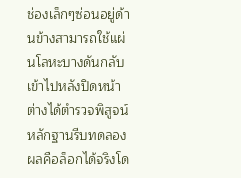ช่องเล็กๆซ่อนอยู่ด้านข้างสามารถใช้แผ่นโลหะบางดันกลับเข้าไปหลังปิดหน้าต่างได้ตำรวจพิสูจน์หลักฐานรีบทดลองผลคือล็อกได้จริงโด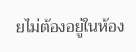ยไม่ต้องอยู่ในห้อง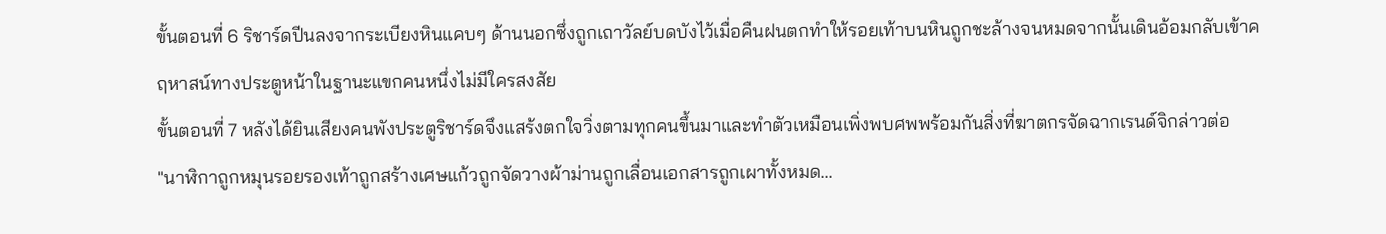ขั้นตอนที่ 6 ริชาร์ดปีนลงจากระเบียงหินแคบๆ ด้านนอกซึ่งถูกเถาวัลย์บดบังไว้เมื่อคืนฝนตกทำให้รอยเท้าบนหินถูกชะล้างจนหมดจากนั้นเดินอ้อมกลับเข้าคฤหาสน์ทางประตูหน้าในฐานะแขกคนหนึ่งไม่มีใครสงสัย
ขั้นตอนที่ 7 หลังได้ยินเสียงคนพังประตูริชาร์ดจึงแสร้งตกใจวิ่งตามทุกคนขึ้นมาและทำตัวเหมือนเพิ่งพบศพพร้อมกันสิ่งที่ฆาตกรจัดฉากเรนด์จิกล่าวต่อ
"นาฬิกาถูกหมุนรอยรองเท้าถูกสร้างเศษแก้วถูกจัดวางผ้าม่านถูกเลื่อนเอกสารถูกเผาทั้งหมด...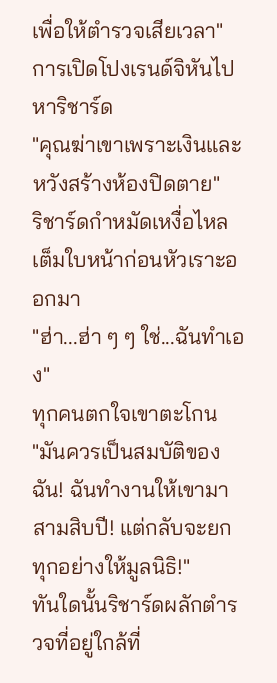เพื่อให้ตำรวจเสียเวลา"
การเปิดโปงเรนด์จิหันไปหาริชาร์ด
"คุณฆ่าเขาเพราะเงินและหวังสร้างห้องปิดตาย"
ริชาร์ดกำหมัดเหงื่อไหลเต็มใบหน้าก่อนหัวเราะออกมา
"ฮ่า...ฮ่า ๆ ๆ ใช่...ฉันทำเอง"
ทุกคนตกใจเขาตะโกน
"มันควรเป็นสมบัติของฉัน! ฉันทำงานให้เขามาสามสิบปี! แต่กลับจะยกทุกอย่างให้มูลนิธิ!"
ทันใดนั้นริชาร์ดผลักตำรวจที่อยู่ใกล้ที่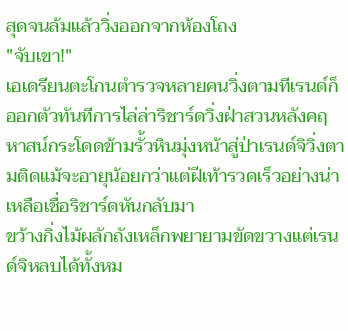สุดจนล้มแล้ววิ่งออกจากห้องโถง
"จับเขา!"
เอเดรียนตะโกนตำรวจหลายคนวิ่งตามทีเรนด์ก็ออกตัวทันทีการไล่ล่าริชาร์ดวิ่งฝ่าสวนหลังคฤหาสน์กระโดดข้ามรั้วหินมุ่งหน้าสู่ป่าเรนด์จิวิ่งตามติดแม้จะอายุน้อยกว่าแต่ฝีเท้ารวดเร็วอย่างน่าเหลือเชื่อริชาร์ดหันกลับมา
ขว้างกิ่งไม้ผลักถังเหล็กพยายามขัดขวางแต่เรนด์จิหลบได้ทั้งหม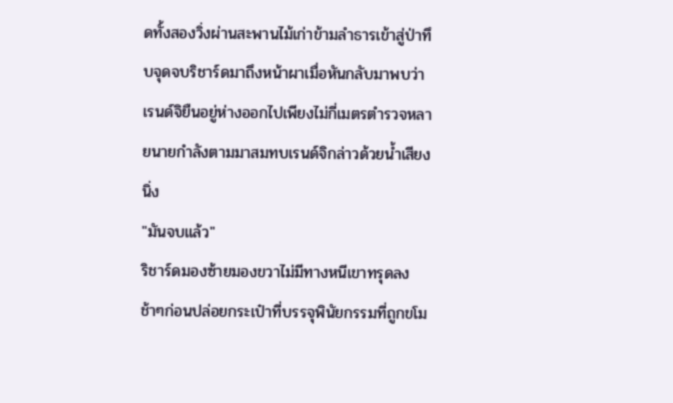ดทั้งสองวิ่งผ่านสะพานไม้เก่าข้ามลำธารเข้าสู่ป่าทึบจุดจบริชาร์ดมาถึงหน้าผาเมื่อหันกลับมาพบว่าเรนด์จิยืนอยู่ห่างออกไปเพียงไม่กี่เมตรตำรวจหลายนายกำลังตามมาสมทบเรนด์จิกล่าวด้วยน้ำเสียงนิ่ง
"มันจบแล้ว"
ริชาร์ดมองซ้ายมองขวาไม่มีทางหนีเขาทรุดลงช้าๆก่อนปล่อยกระเป๋าที่บรรจุพินัยกรรมที่ถูกขโม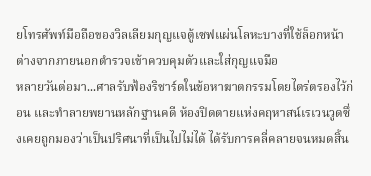ยโทรศัพท์มือถือของวิลเลียมกุญแจตู้เซฟแผ่นโลหะบางที่ใช้ล็อกหน้าต่างจากภายนอกตำรวจเข้าควบคุมตัวและใส่กุญแจมือ
หลายวันต่อมา...ศาลรับฟ้องริชาร์ดในข้อหาฆาตกรรมโดยไตร่ตรองไว้ก่อน และทำลายพยานหลักฐานคดี ห้องปิดตายแห่งคฤหาสน์เรเวนวูดซึ่งเคยถูกมองว่าเป็นปริศนาที่เป็นไปไม่ได้ ได้รับการคลี่คลายจนหมดสิ้น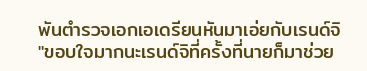พันตำรวจเอกเอเดรียนหันมาเอ่ยกับเรนด์จิ
"ขอบใจมากนะเรนด์จิที่ครั้งที่นายก็มาช่วย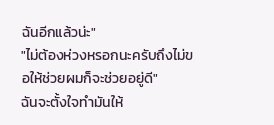ฉันอีกแล้วน่ะ"
"ไม่ต้องห่วงหรอกนะครับถึงไม่ขอให้ช่วยผมก็จะช่วยอยู่ดี"
ฉันจะตั้งใจทำมันให้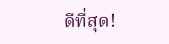ดีที่สุด!